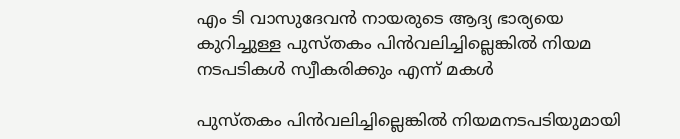എം ടി വാസുദേവൻ നായരുടെ ആദ്യ ഭാര്യയെ കുറിച്ചുള്ള പുസ്തകം പിൻവലിച്ചില്ലെങ്കിൽ നിയമ നടപടികൾ സ്വീകരിക്കും എന്ന് മകൾ

പുസ്തകം പിന്‍വലിച്ചില്ലെങ്കില്‍ നിയമനടപടിയുമായി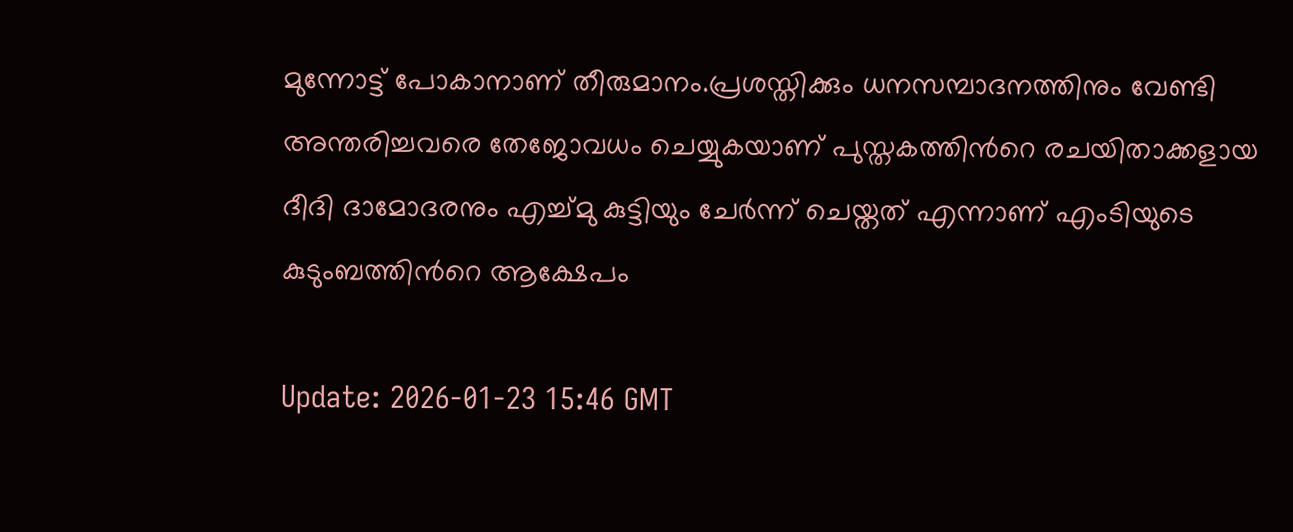മുന്നോട്ട് പോകാനാണ് തീരുമാനം.പ്രശസ്തിക്കും ധനസമ്പാദനത്തിനും വേണ്ടി അന്തരിച്ചവരെ തേജോവധം ചെയ്യുകയാണ് പുസ്തകത്തിന്‍റെ രചയിതാക്കളായ ദീദി ദാമോദരനും എച്ച്മു കുട്ടിയും ചേര്‍ന്ന് ചെയ്തത് എന്നാണ് എംടിയുടെ കുടുംബത്തിന്‍റെ ആക്ഷേപം

Update: 2026-01-23 15:46 GMT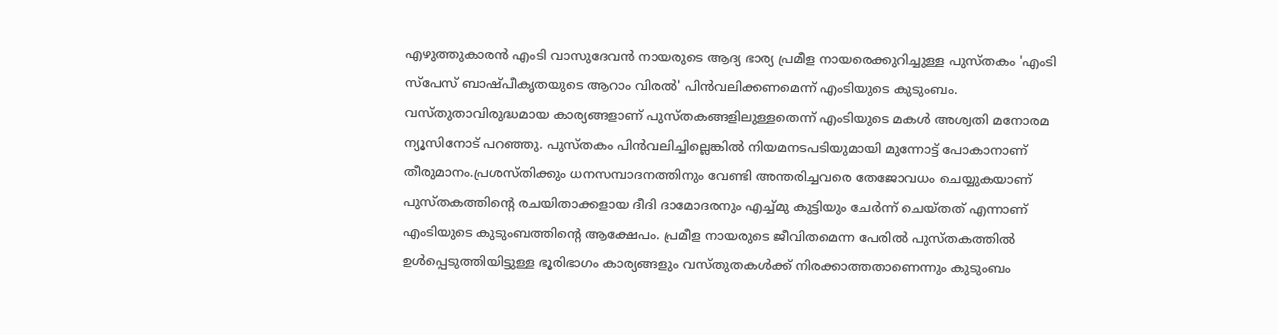എഴുത്തുകാരന്‍ എംടി വാസുദേവന്‍ നായരുടെ ആദ്യ ഭാര്യ പ്രമീള നായരെക്കുറിച്ചുള്ള പുസ്തകം 'എംടി സ്പേസ് ബാഷ്പീകൃതയുടെ ആറാം വിരല്‍' പിന്‍വലിക്കണമെന്ന് എംടിയുടെ കുടുംബം. വസ്തുതാവിരുദ്ധമായ കാര്യങ്ങളാണ് പുസ്തകങ്ങളിലുള്ളതെന്ന് എംടിയുടെ മകള്‍ അശ്വതി മനോരമ ന്യൂസിനോട് പറഞ്ഞു. പുസ്തകം പിന്‍വലിച്ചില്ലെങ്കില്‍ നിയമനടപടിയുമായി മുന്നോട്ട് പോകാനാണ് തീരുമാനം.പ്രശസ്തിക്കും ധനസമ്പാദനത്തിനും വേണ്ടി അന്തരിച്ചവരെ തേജോവധം ചെയ്യുകയാണ് പുസ്തകത്തിന്‍റെ രചയിതാക്കളായ ദീദി ദാമോദരനും എച്ച്മു കുട്ടിയും ചേര്‍ന്ന് ചെയ്തത് എന്നാണ് എംടിയുടെ കുടുംബത്തിന്‍റെ ആക്ഷേപം. പ്രമീള നായരുടെ ജീവിതമെന്ന പേരില്‍ പുസ്തകത്തില്‍ ഉള്‍പ്പെടുത്തിയിട്ടുള്ള ഭൂരിഭാഗം കാര്യങ്ങളും വസ്തുതകള്‍ക്ക് നിരക്കാത്തതാണെന്നും കുടുംബം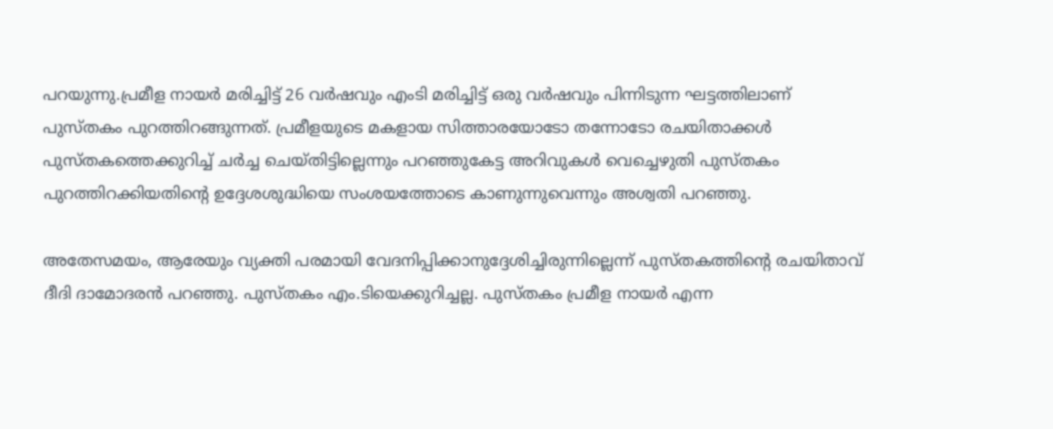പറയുന്നു.പ്രമീള നായര്‍ മരിച്ചിട്ട് 26 വര്‍ഷവും എംടി മരിച്ചിട്ട് ഒരു വര്‍ഷവും പിന്നിടുന്ന ഘട്ടത്തിലാണ് പുസ്തകം പുറത്തിറങ്ങുന്നത്. പ്രമീളയുടെ മകളായ സിത്താരയോടോ തന്നോടോ രചയിതാക്കള്‍ പുസ്തകത്തെക്കുറിച്ച് ചര്‍ച്ച ചെയ്തിട്ടില്ലെന്നും പറ‍ഞ്ഞുകേട്ട അറിവുകള്‍ വെച്ചെഴുതി പുസ്തകം പുറത്തിറക്കിയതിന്‍റെ ഉദ്ദേശശുദ്ധിയെ സംശയത്തോടെ കാണുന്നുവെന്നും അശ്വതി പറഞ്ഞു.

അതേസമയം, ആരേയും വ്യക്തി പരമായി വേദനിപ്പിക്കാനുദ്ദേശിച്ചിരുന്നില്ലെന്ന് പുസ്തകത്തിന്റെ രചയിതാവ് ദീദി ദാമോദരൻ പറഞ്ഞു. പുസ്തകം എം.ടിയെക്കുറിച്ചല്ല. പുസ്തകം പ്രമീള നായര്‍ എന്ന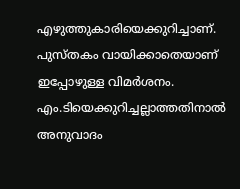എഴുത്തുകാരിയെക്കുറിച്ചാണ്. പുസ്തകം വായിക്കാതെയാണ് ഇപ്പോഴുള്ള വിമര്‍ശനം. എം.ടിയെക്കുറിച്ചല്ലാത്തതിനാല്‍ അനുവാദം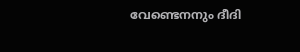വേണ്ടെനനും ദീദി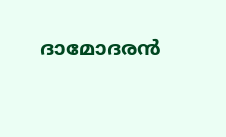ദാമോദരന്‍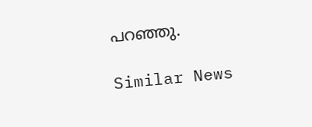പറഞ്ഞു.

Similar News